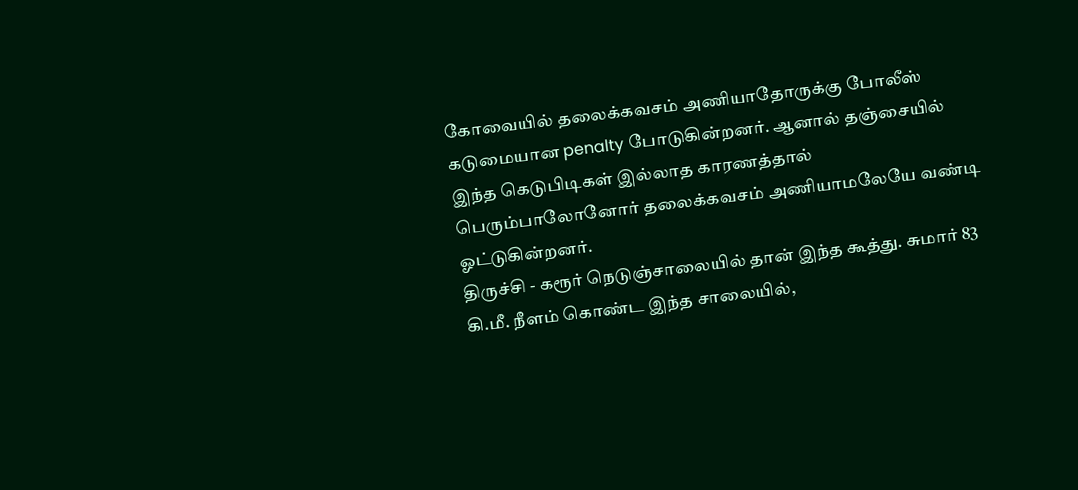கோவையில் தலைக்கவசம் அணியாதோருக்கு போலீஸ் கடுமையான penalty போடுகின்றனர். ஆனால் தஞ்சையில் இந்த கெடுபிடிகள் இல்லாத காரணத்தால் பெரும்பாலோனோர் தலைக்கவசம் அணியாமலேயே வண்டி ஓட்டுகின்றனர்.
திருச்சி - கரூர் நெடுஞ்சாலையில் தான் இந்த கூத்து. சுமார் 83 கி.மீ. நீளம் கொண்ட இந்த சாலையில்,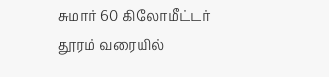சுமார் 60 கிலோமீட்டர் தூரம் வரையில்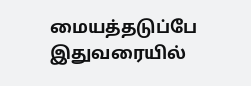மையத்தடுப்பே இதுவரையில்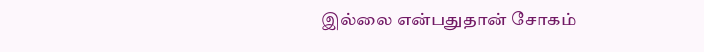இல்லை என்பதுதான் சோகம்